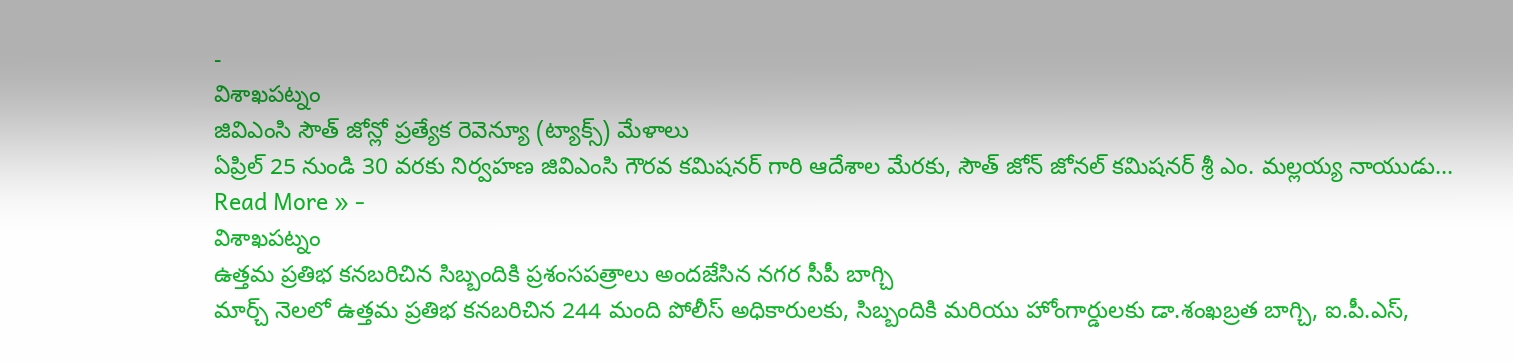-
విశాఖపట్నం
జివిఎంసి సౌత్ జోన్లో ప్రత్యేక రెవెన్యూ (ట్యాక్స్) మేళాలు
ఏప్రిల్ 25 నుండి 30 వరకు నిర్వహణ జివిఎంసి గౌరవ కమిషనర్ గారి ఆదేశాల మేరకు, సౌత్ జోన్ జోనల్ కమిషనర్ శ్రీ ఎం. మల్లయ్య నాయుడు…
Read More » -
విశాఖపట్నం
ఉత్తమ ప్రతిభ కనబరిచిన సిబ్బందికి ప్రశంసపత్రాలు అందజేసిన నగర సీపీ బాగ్చి
మార్చ్ నెలలో ఉత్తమ ప్రతిభ కనబరిచిన 244 మంది పోలీస్ అధికారులకు, సిబ్బందికి మరియు హోంగార్డులకు డా.శంఖబ్రత బాగ్చి, ఐ.పీ.ఎస్,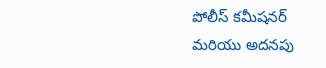పోలీస్ కమీషనర్ మరియు అదనపు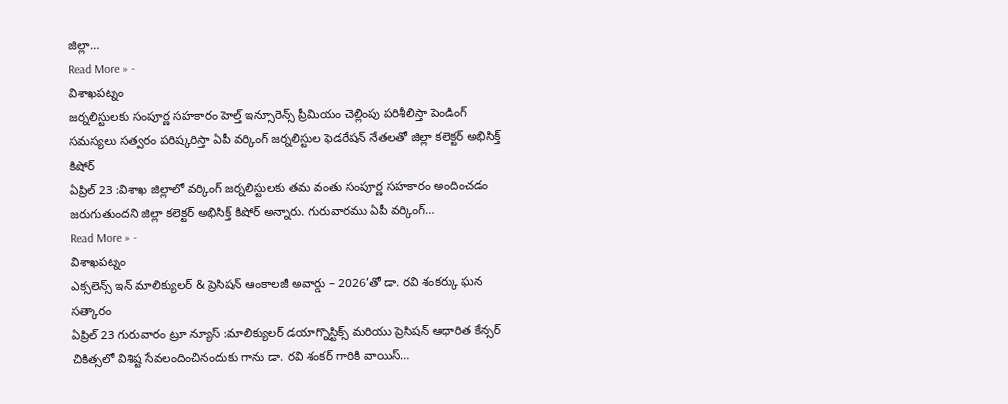జిల్లా…
Read More » -
విశాఖపట్నం
జర్నలిస్టులకు సంపూర్ణ సహకారం హెల్త్ ఇన్సూరెన్స్ ప్రీమియం చెల్లింపు పరిశీలిస్తా పెండింగ్ సమస్యలు సత్వరం పరిష్కరిస్తా ఏపీ వర్కింగ్ జర్నలిస్టుల ఫెడరేషన్ నేతలతో జిల్లా కలెక్టర్ అభిసిక్త్ కిషోర్
ఏప్రిల్ 23 :విశాఖ జిల్లాలో వర్కింగ్ జర్నలిస్టులకు తమ వంతు సంపూర్ణ సహకారం అందించడం జరుగుతుందని జిల్లా కలెక్టర్ అభిసిక్త్ కిషోర్ అన్నారు. గురువారము ఏపీ వర్కింగ్…
Read More » -
విశాఖపట్నం
ఎక్సలెన్స్ ఇన్ మాలిక్యులర్ & ప్రెసిషన్ ఆంకాలజీ అవార్డు – 2026’తో డా. రవి శంకర్కు ఘన సత్కారం
ఏప్రిల్ 23 గురువారం ట్రూ న్యూస్ :మాలిక్యులర్ డయాగ్నొస్టిక్స్ మరియు ప్రెసిషన్ ఆధారిత కేన్సర్ చికిత్సలో విశిష్ట సేవలందించినందుకు గాను డా. రవి శంకర్ గారికి వాయిస్…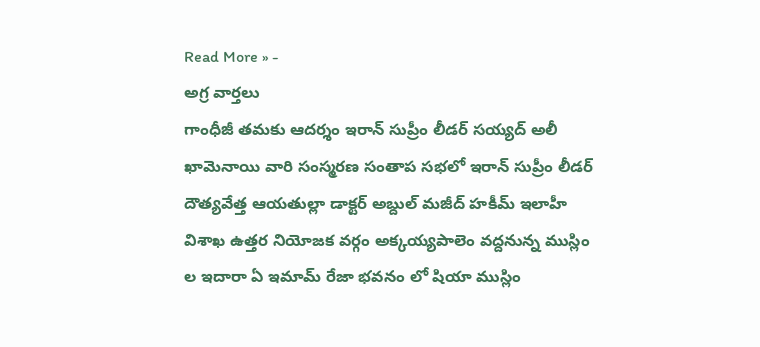Read More » -
అగ్ర వార్తలు
గాంధీజీ తమకు ఆదర్శం ఇరాన్ సుప్రీం లీడర్ సయ్యద్ అలీ ఖామెనాయి వారి సంస్మరణ సంతాప సభలో ఇరాన్ సుప్రీం లీడర్ దౌత్యవేత్త ఆయతుల్లా డాక్టర్ అబ్దుల్ మజీద్ హకీమ్ ఇలాహీ
విశాఖ ఉత్తర నియోజక వర్గం అక్కయ్యపాలెం వద్దనున్న ముస్లిం ల ఇదారా ఏ ఇమామ్ రేజా భవనం లో షియా ముస్లిం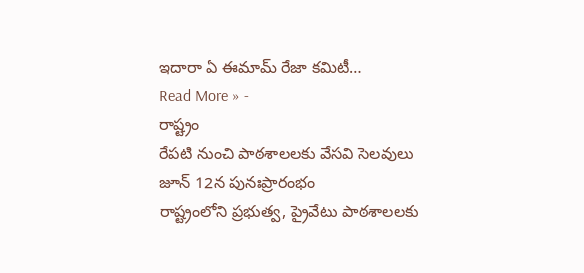ఇదారా ఏ ఈమామ్ రేజా కమిటీ…
Read More » -
రాష్ట్రం
రేపటి నుంచి పాఠశాలలకు వేసవి సెలవులు జూన్ 12న పునఃప్రారంభం
రాష్ట్రంలోని ప్రభుత్వ, ప్రైవేటు పాఠశాలలకు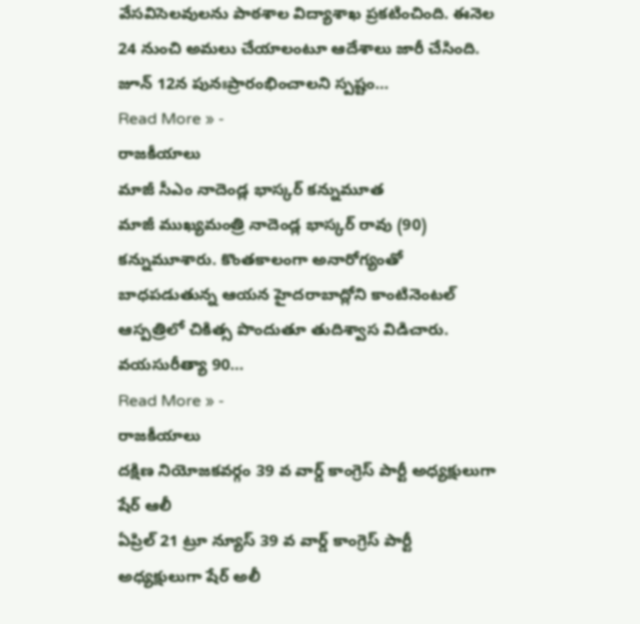వేసవిసెలవులను పాఠశాల విద్యాశాఖ ప్రకటించింది. ఈనెల 24 నుంచి అమలు చేయాలంటూ ఆదేశాలు జారీ చేసింది. జూన్ 12న పునఃప్రారంభించాలని స్పష్టం…
Read More » -
రాజకీయాలు
మాజీ సీఎం నాదెండ్ల భాస్కర్ కన్నుమూత
మాజీ ముఖ్యమంత్రి నాదెండ్ల భాస్కర్ రావు (90) కన్నుమూశారు. కొంతకాలంగా అనారోగ్యంతో బాధపడుతున్న ఆయన హైదరాబాద్లోని కాంటినెంటల్ ఆస్పత్రిలో చికిత్స పొందుతూ తుదిశ్వాస విడిచారు. వయసురీత్యా 90…
Read More » -
రాజకీయాలు
దక్షిణ నియోజకవర్గం 39 వ వార్డ్ కాంగ్రెస్ పార్టీ అధ్యక్షులుగా షేర్ ఆలీ
ఏప్రిల్ 21 ట్రూ న్యూస్ 39 వ వార్డ్ కాంగ్రెస్ పార్టీ అధ్యక్షులుగా షేర్ అలీ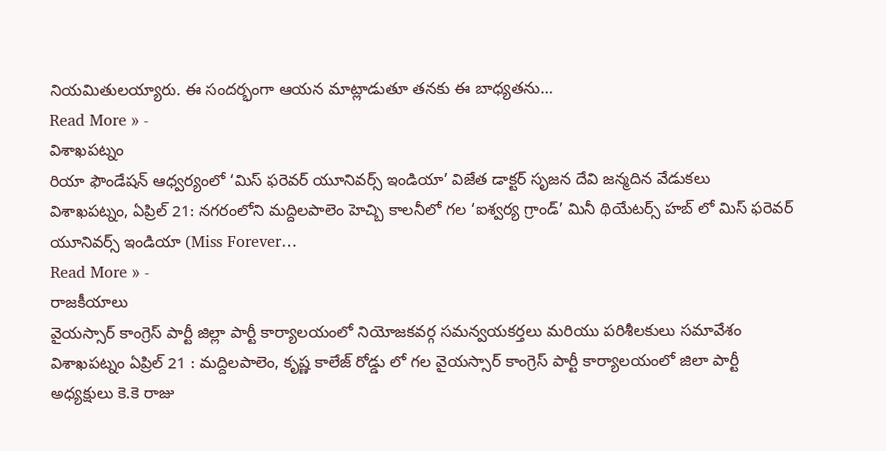నియమితులయ్యారు. ఈ సందర్భంగా ఆయన మాట్లాడుతూ తనకు ఈ బాధ్యతను…
Read More » -
విశాఖపట్నం
రియా ఫౌండేషన్ ఆధ్వర్యంలో ‘మిస్ ఫరెవర్ యూనివర్స్ ఇండియా’ విజేత డాక్టర్ సృజన దేవి జన్మదిన వేడుకలు
విశాఖపట్నం, ఏప్రిల్ 21: నగరంలోని మద్దిలపాలెం హెచ్బి కాలనీలో గల ‘ఐశ్వర్య గ్రాండ్’ మినీ థియేటర్స్ హబ్ లో మిస్ ఫరెవర్ యూనివర్స్ ఇండియా (Miss Forever…
Read More » -
రాజకీయాలు
వైయస్సార్ కాంగ్రెస్ పార్టీ జిల్లా పార్టీ కార్యాలయంలో నియోజకవర్గ సమన్వయకర్తలు మరియు పరిశీలకులు సమావేశం
విశాఖపట్నం ఏప్రిల్ 21 : మద్దిలపాలెం, కృష్ణ కాలేజ్ రోడ్డు లో గల వైయస్సార్ కాంగ్రెస్ పార్టీ కార్యాలయంలో జిలా పార్టీ అధ్యక్షులు కె.కె రాజు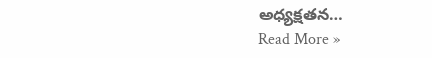అధ్యక్షతన…
Read More »